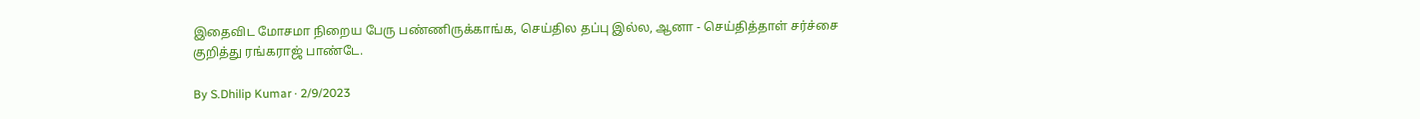இதைவிட மோசமா நிறைய பேரு பண்ணிருக்காங்க, செய்தில தப்பு இல்ல, ஆனா - செய்தித்தாள் சர்ச்சை குறித்து ரங்கராஜ் பாண்டே.

By S.Dhilip Kumar · 2/9/2023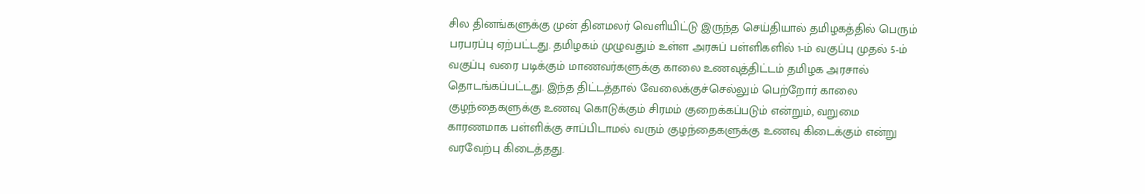சில தினங்களுக்கு முன் தினமலர் வெளியிட்டு இருந்த செய்தியால் தமிழகத்தில் பெரும் பரபரப்பு ஏற்பட்டது. தமிழகம் முழுவதும் உள்ள அரசுப் பள்ளிகளில் 1-ம் வகுப்பு முதல் 5-ம் வகுப்பு வரை படிக்கும் மாணவர்களுக்கு காலை உணவுத்திட்டம் தமிழக அரசால் தொடங்கப்பட்டது. இந்த திட்டத்தால் வேலைக்குச்செல்லும் பெற்றோர் காலை குழந்தைகளுக்கு உணவு கொடுக்கும் சிரமம் குறைக்கப்படும் என்றும், வறுமை காரணமாக பள்ளிக்கு சாப்பிடாமல் வரும் குழந்தைகளுக்கு உணவு கிடைக்கும் என்று வரவேற்பு கிடைத்தது.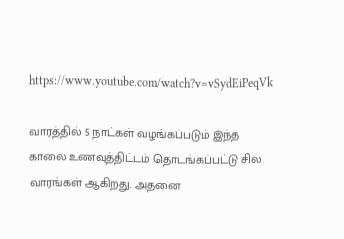https://www.youtube.com/watch?v=vSydEiPeqVk

வாரத்தில் 5 நாட்கள் வழங்கப்படும் இந்த காலை உணவுத்திட்டம் தொடங்கப்பட்டு சில வாரங்கள் ஆகிறது. அதனை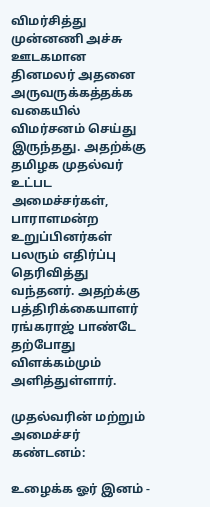விமர்சித்து  முன்னணி அச்சு ஊடகமான தினமலர் அதனை அருவருக்கத்தக்க வகையில் விமர்சனம் செய்து இருந்தது. அதற்க்கு தமிழக முதல்வர் உட்பட அமைச்சர்கள், பாராளமன்ற உறுப்பினர்கள்  பலரும் எதிர்ப்பு தெரிவித்து வந்தனர். அதற்க்கு பத்திரிக்கையாளர் ரங்கராஜ் பாண்டே தற்போது விளக்கம்மும் அளித்துள்ளார்.

முதல்வரின் மற்றும் அமைச்சர் கண்டனம்:

உழைக்க ஓர் இனம் -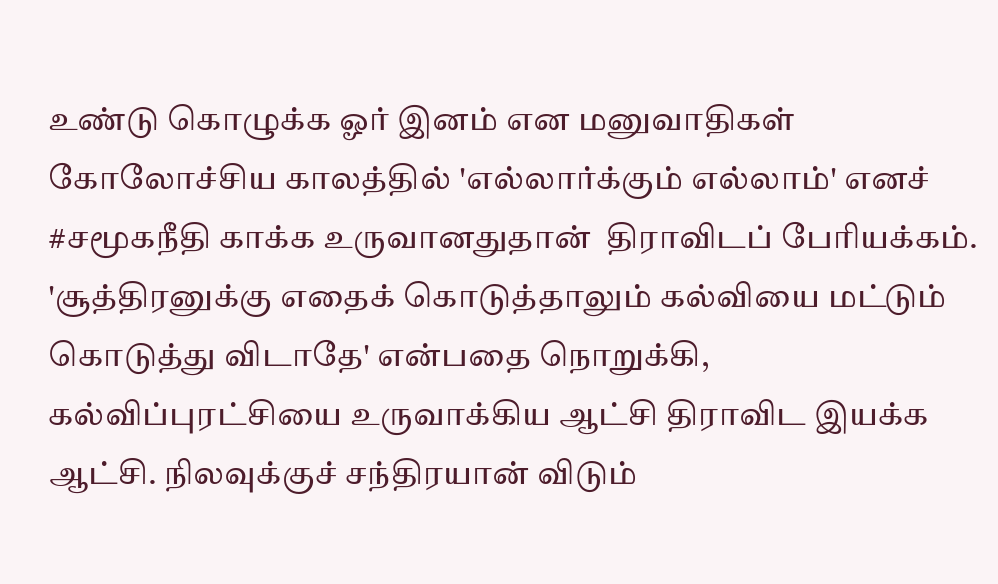உண்டு கொழுக்க ஓர் இனம் என மனுவாதிகள் கோலோச்சிய காலத்தில் 'எல்லார்க்கும் எல்லாம்' எனச் #சமூகநீதி காக்க உருவானதுதான்  திராவிடப் பேரியக்கம். 'சூத்திரனுக்கு எதைக் கொடுத்தாலும் கல்வியை மட்டும் கொடுத்து விடாதே' என்பதை நொறுக்கி, கல்விப்புரட்சியை உருவாக்கிய ஆட்சி திராவிட இயக்க ஆட்சி. நிலவுக்குச் சந்திரயான் விடும்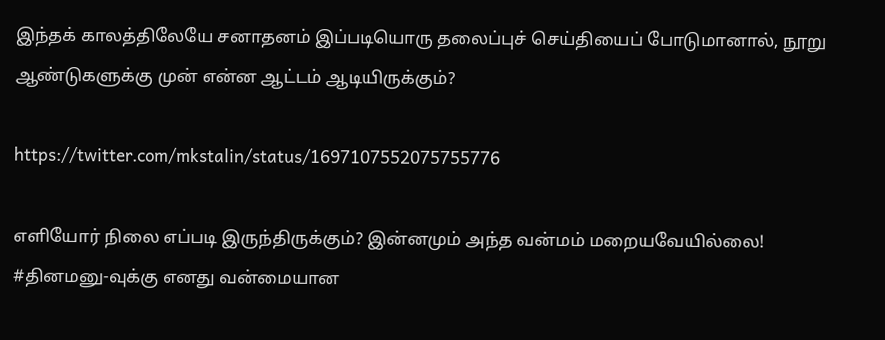இந்தக் காலத்திலேயே சனாதனம் இப்படியொரு தலைப்புச் செய்தியைப் போடுமானால், நூறு ஆண்டுகளுக்கு முன் என்ன ஆட்டம் ஆடியிருக்கும்?

https://twitter.com/mkstalin/status/1697107552075755776

எளியோர் நிலை எப்படி இருந்திருக்கும்? இன்னமும் அந்த வன்மம் மறையவேயில்லை! #தினமனு-வுக்கு எனது வன்மையான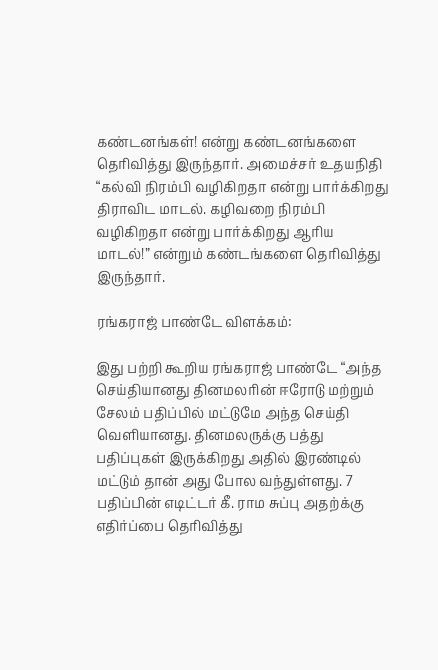கண்டனங்கள்! என்று கண்டனங்களை தெரிவித்து இருந்தார். அமைச்சர் உதயநிதி “கல்வி நிரம்பி வழிகிறதா என்று பார்க்கிறது திராவிட மாடல். கழிவறை நிரம்பி வழிகிறதா என்று பார்க்கிறது ஆரிய மாடல்!” என்றும் கண்டங்களை தெரிவித்து இருந்தார்.

ரங்கராஜ் பாண்டே விளக்கம்:

இது பற்றி கூறிய ரங்கராஜ் பாண்டே “அந்த செய்தியானது தினமலரின் ஈரோடு மற்றும் சேலம் பதிப்பில் மட்டுமே அந்த செய்தி வெளியானது. தினமலருக்கு பத்து பதிப்புகள் இருக்கிறது அதில் இரண்டில் மட்டும் தான் அது போல வந்துள்ளது. 7 பதிப்பின் எடிட்டர் கீ. ராம சுப்பு அதற்க்கு எதிர்ப்பை தெரிவித்து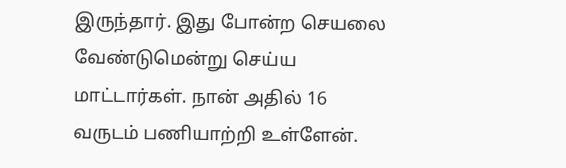இருந்தார். இது போன்ற செயலை வேண்டுமென்று செய்ய மாட்டார்கள். நான் அதில் 16 வருடம் பணியாற்றி உள்ளேன்.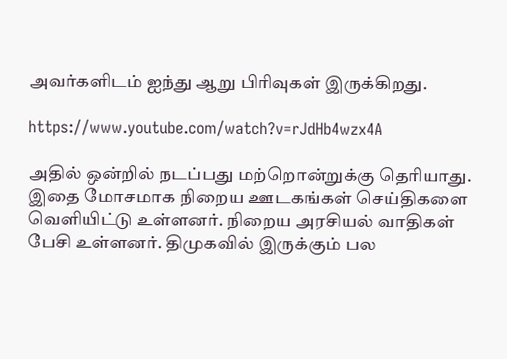அவர்களிடம் ஐந்து ஆறு பிரிவுகள் இருக்கிறது.

https://www.youtube.com/watch?v=rJdHb4wzx4A

அதில் ஒன்றில் நடப்பது மற்றொன்றுக்கு தெரியாது. இதை மோசமாக நிறைய ஊடகங்கள் செய்திகளை வெளியிட்டு உள்ளனர். நிறைய அரசியல் வாதிகள் பேசி உள்ளனர். திமுகவில் இருக்கும் பல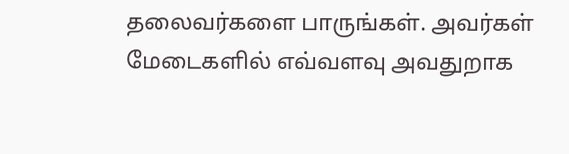தலைவர்களை பாருங்கள். அவர்கள் மேடைகளில் எவ்வளவு அவதுறாக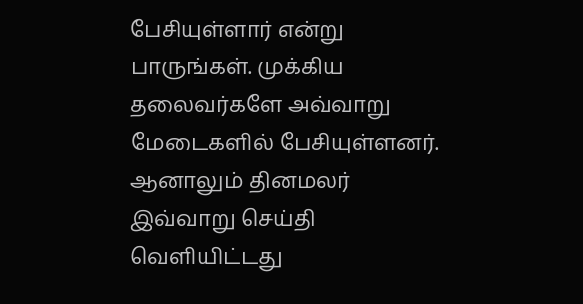பேசியுள்ளார் என்று பாருங்கள். முக்கிய தலைவர்களே அவ்வாறு மேடைகளில் பேசியுள்ளனர். ஆனாலும் தினமலர் இவ்வாறு செய்தி வெளியிட்டது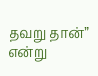தவறு தான்” என்று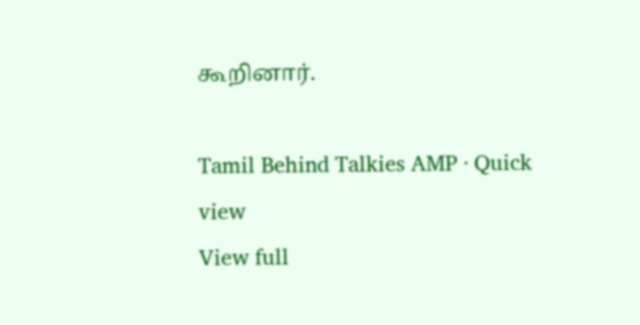கூறினார்.

Tamil Behind Talkies AMP · Quick view
View full